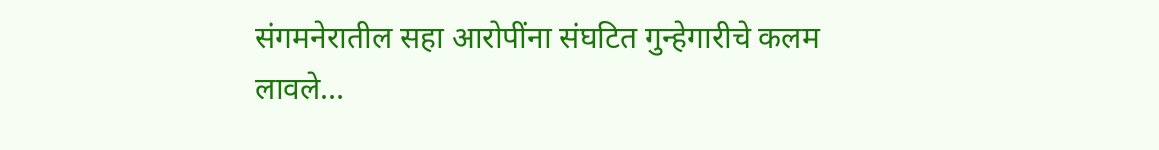संगमनेरातील सहा आरोपींना संघटित गुन्हेगारीचे कलम लावले…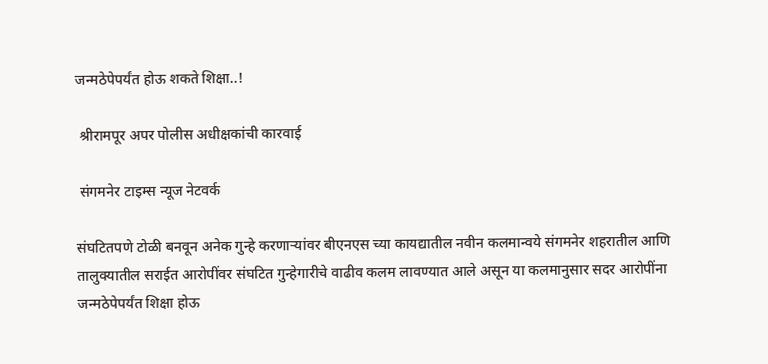जन्मठेपेपर्यंत होऊ शकते शिक्षा..!

 श्रीरामपूर अपर पोलीस अधीक्षकांची कारवाई

 संगमनेर टाइम्स न्यूज नेटवर्क

संघटितपणे टोळी बनवून अनेक गुन्हे करणाऱ्यांवर बीएनएस च्या कायद्यातील नवीन कलमान्वये संगमनेर शहरातील आणि तालुक्यातील सराईत आरोपींवर संघटित गुन्हेगारीचे वाढीव कलम लावण्यात आले असून या कलमानुसार सदर आरोपींना जन्मठेपेपर्यंत शिक्षा होऊ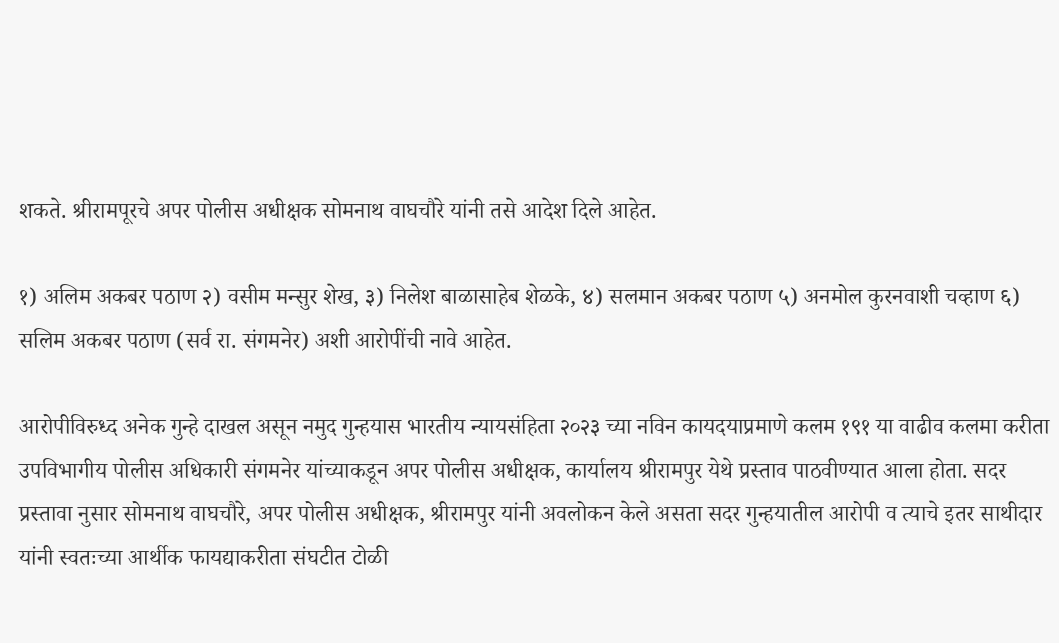शकते. श्रीरामपूरचे अपर पोलीस अधीक्षक सोमनाथ वाघचौरे यांनी तसे आदेश दिले आहेत.

१) अलिम अकबर पठाण २) वसीम मन्सुर शेख, ३) निलेश बाळासाहेब शेळके, ४) सलमान अकबर पठाण ५) अनमोल कुरनवाशी चव्हाण ६) सलिम अकबर पठाण (सर्व रा. संगमनेर) अशी आरोपींची नावे आहेत.

आरोपीविरुध्द अनेक गुन्हे दाखल असून नमुद गुन्हयास भारतीय न्यायसंहिता २०२३ च्या नविन कायदयाप्रमाणे कलम १९१ या वाढीव कलमा करीता उपविभागीय पोलीस अधिकारी संगमनेर यांच्याकडून अपर पोलीस अधीक्षक, कार्यालय श्रीरामपुर येथे प्रस्ताव पाठवीण्यात आला होता. सदर प्रस्तावा नुसार सोमनाथ वाघचौरे, अपर पोलीस अधीक्षक, श्रीरामपुर यांनी अवलोकन केले असता सदर गुन्हयातील आरोपी व त्याचे इतर साथीदार यांनी स्वतःच्या आर्थीक फायद्याकरीता संघटीत टोळी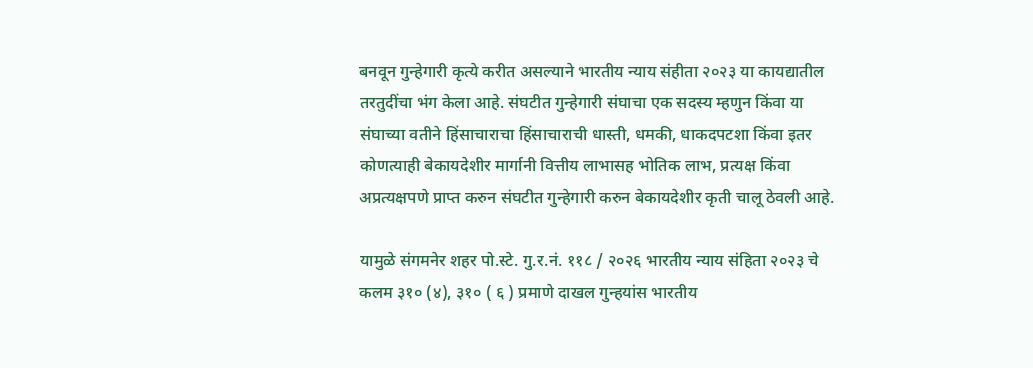बनवून गुन्हेगारी कृत्ये करीत असल्याने भारतीय न्याय संहीता २०२३ या कायद्यातील तरतुदींचा भंग केला आहे. संघटीत गुन्हेगारी संघाचा एक सदस्य म्हणुन किंवा या संघाच्या वतीने हिंसाचाराचा हिंसाचाराची धास्ती, धमकी, धाकदपटशा किंवा इतर कोणत्याही बेकायदेशीर मार्गानी वित्तीय लाभासह भोतिक लाभ, प्रत्यक्ष किंवा अप्रत्यक्षपणे प्राप्त करुन संघटीत गुन्हेगारी करुन बेकायदेशीर कृती चालू ठेवली आहे.

यामुळे संगमनेर शहर पो.स्टे. गु.र.नं. ११८ / २०२६ भारतीय न्याय संहिता २०२३ चे कलम ३१० (४), ३१० ( ६ ) प्रमाणे दाखल गुन्हयांस भारतीय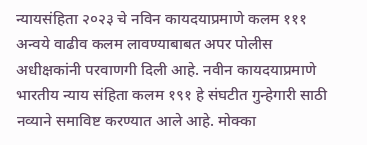न्यायसंहिता २०२३ चे नविन कायदयाप्रमाणे कलम १११ अन्वये वाढीव कलम लावण्याबाबत अपर पोलीस अधीक्षकांनी परवाणगी दिली आहे. नवीन कायदयाप्रमाणे भारतीय न्याय संहिता कलम १९१ हे संघटीत गुन्हेगारी साठी नव्याने समाविष्ट करण्यात आले आहे. मोक्का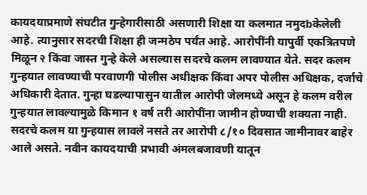कायदयाप्रमाणे संघटीत गुन्हेगारीसाठी असणारी शिक्षा या कलमात नमुदbकेलेली आहे. त्यानुसार सदरची शिक्षा ही जन्मठेप पर्यंत आहे. आरोपींनी यापुर्वी एकत्रितपणे मिळून २ किंवा जास्त गुन्हे केले असल्यास सदरचे कलम लावण्यात येते. सदर कलम गुन्हयात लावण्याची परवाणगी पोलीस अधीक्षक किंवा अपर पोलीस अधिक्षक, दर्जाचे अधिकारी देतात. गुन्हा घडल्यापासुन यातील आरोपी जेलमध्ये असून हे कलम वरील गुन्हयात लावल्यामुळे किमान १ वर्ष तरी आरोपींना जामीन होण्याची शक्यता नाही. सदरचे कलम या गुन्हयास लावले नसते तर आरोपी ८/१० दिवसात जामीनावर बाहेर आले असते. नवीन कायदयाची प्रभावी अंमलबजावणी यातून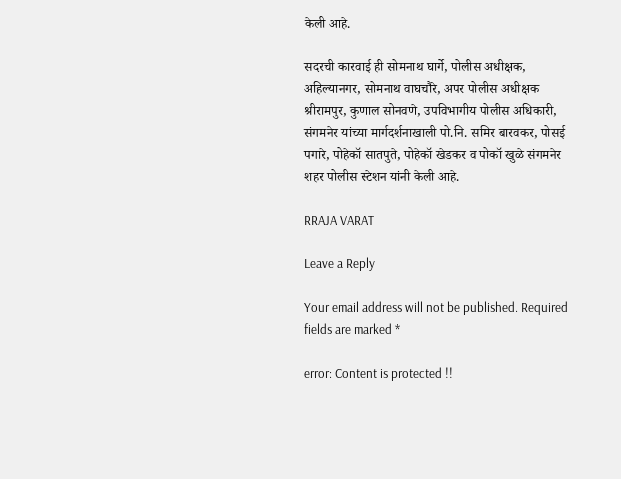केली आहे.

सदरची कारवाई ही सोमनाथ घार्गे, पोलीस अधीक्षक, अहिल्यानगर, सोमनाथ वाघचौरे, अपर पोलीस अधीक्षक श्रीरामपुर, कुणाल सोनवणे, उपविभागीय पोलीस अधिकारी, संगमनेर यांच्या मार्गदर्शनाखाली पो.नि. समिर बारवकर, पोसई पगारे, पोहेकॉ सातपुते, पोहेकॉ खेडकर व पोकॉ खुळे संगमनेर शहर पोलीस स्टेशन यांनी केली आहे.

RRAJA VARAT

Leave a Reply

Your email address will not be published. Required fields are marked *

error: Content is protected !!